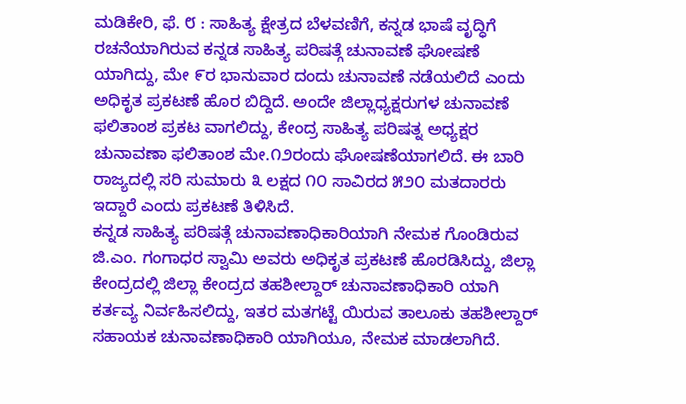ಮಡಿಕೇರಿ, ಫೆ. ೮ : ಸಾಹಿತ್ಯ ಕ್ಷೇತ್ರದ ಬೆಳವಣಿಗೆ, ಕನ್ನಡ ಭಾಷೆ ವೃದ್ಧಿಗೆ ರಚನೆಯಾಗಿರುವ ಕನ್ನಡ ಸಾಹಿತ್ಯ ಪರಿಷತ್ಗೆ ಚುನಾವಣೆ ಘೋಷಣೆ ಯಾಗಿದ್ದು, ಮೇ ೯ರ ಭಾನುವಾರ ದಂದು ಚುನಾವಣೆ ನಡೆಯಲಿದೆ ಎಂದು ಅಧಿಕೃತ ಪ್ರಕಟಣೆ ಹೊರ ಬಿದ್ದಿದೆ. ಅಂದೇ ಜಿಲ್ಲಾಧ್ಯಕ್ಷರುಗಳ ಚುನಾವಣೆ ಫಲಿತಾಂಶ ಪ್ರಕಟ ವಾಗಲಿದ್ದು, ಕೇಂದ್ರ ಸಾಹಿತ್ಯ ಪರಿಷತ್ನ ಅಧ್ಯಕ್ಷರ ಚುನಾವಣಾ ಫಲಿತಾಂಶ ಮೇ.೧೨ರಂದು ಘೋಷಣೆಯಾಗಲಿದೆ. ಈ ಬಾರಿ ರಾಜ್ಯದಲ್ಲಿ ಸರಿ ಸುಮಾರು ೩ ಲಕ್ಷದ ೧೦ ಸಾವಿರದ ೫೨೦ ಮತದಾರರು ಇದ್ದಾರೆ ಎಂದು ಪ್ರಕಟಣೆ ತಿಳಿಸಿದೆ.
ಕನ್ನಡ ಸಾಹಿತ್ಯ ಪರಿಷತ್ಗೆ ಚುನಾವಣಾಧಿಕಾರಿಯಾಗಿ ನೇಮಕ ಗೊಂಡಿರುವ ಜಿ.ಎಂ. ಗಂಗಾಧರ ಸ್ವಾಮಿ ಅವರು ಅಧಿಕೃತ ಪ್ರಕಟಣೆ ಹೊರಡಿಸಿದ್ದು, ಜಿಲ್ಲಾ ಕೇಂದ್ರದಲ್ಲಿ ಜಿಲ್ಲಾ ಕೇಂದ್ರದ ತಹಶೀಲ್ದಾರ್ ಚುನಾವಣಾಧಿಕಾರಿ ಯಾಗಿ ಕರ್ತವ್ಯ ನಿರ್ವಹಿಸಲಿದ್ದು, ಇತರ ಮತಗಟ್ಟೆ ಯಿರುವ ತಾಲೂಕು ತಹಶೀಲ್ದಾರ್ ಸಹಾಯಕ ಚುನಾವಣಾಧಿಕಾರಿ ಯಾಗಿಯೂ, ನೇಮಕ ಮಾಡಲಾಗಿದೆ.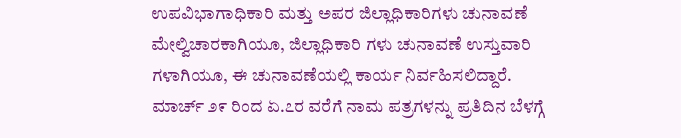ಉಪವಿಭಾಗಾಧಿಕಾರಿ ಮತ್ತು ಅಪರ ಜಿಲ್ಲಾಧಿಕಾರಿಗಳು ಚುನಾವಣೆ ಮೇಲ್ವಿಚಾರಕಾಗಿಯೂ, ಜಿಲ್ಲಾಧಿಕಾರಿ ಗಳು ಚುನಾವಣೆ ಉಸ್ತುವಾರಿ ಗಳಾಗಿಯೂ, ಈ ಚುನಾವಣೆಯಲ್ಲಿ ಕಾರ್ಯ ನಿರ್ವಹಿಸಲಿದ್ದಾರೆ.
ಮಾರ್ಚ್ ೨೯ ರಿಂದ ಏ.೭ರ ವರೆಗೆ ನಾಮ ಪತ್ರಗಳನ್ನು ಪ್ರತಿದಿನ ಬೆಳಗ್ಗೆ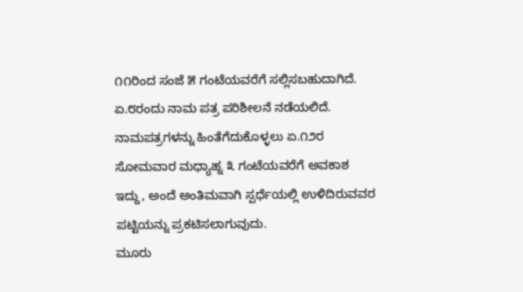೧೧ರಿಂದ ಸಂಜೆ ೫ ಗಂಟೆಯವರೆಗೆ ಸಲ್ಲಿಸಬಹುದಾಗಿದೆ. ಏ.೮ರಂದು ನಾಮ ಪತ್ರ ಪರಿಶೀಲನೆ ನಡೆಯಲಿದೆ. ನಾಮಪತ್ರಗಳನ್ನು ಹಿಂತೆಗೆದುಕೊಳ್ಳಲು ಏ.೧೨ರ ಸೋಮವಾರ ಮಧ್ಯಾಹ್ನ ೩ ಗಂಟೆಯವರೆಗೆ ಅವಕಾಶ ಇದ್ದು, ಅಂದೆ ಅಂತಿಮವಾಗಿ ಸ್ಪರ್ಧೆಯಲ್ಲಿ ಉಳಿದಿರುವವರ ಪಟ್ಟಿಯನ್ನು ಪ್ರಕಟಿಸಲಾಗುವುದು.
ಮೂರು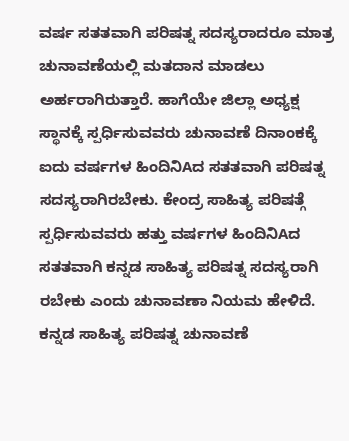ವರ್ಷ ಸತತವಾಗಿ ಪರಿಷತ್ನ ಸದಸ್ಯರಾದರೂ ಮಾತ್ರ ಚುನಾವಣೆಯಲ್ಲಿ ಮತದಾನ ಮಾಡಲು ಅರ್ಹರಾಗಿರುತ್ತಾರೆ. ಹಾಗೆಯೇ ಜಿಲ್ಲಾ ಅಧ್ಯಕ್ಷ ಸ್ಥಾನಕ್ಕೆ ಸ್ಪರ್ಧಿಸುವವರು ಚುನಾವಣೆ ದಿನಾಂಕಕ್ಕೆ ಐದು ವರ್ಷಗಳ ಹಿಂದಿನಿAದ ಸತತವಾಗಿ ಪರಿಷತ್ನ ಸದಸ್ಯರಾಗಿರಬೇಕು. ಕೇಂದ್ರ ಸಾಹಿತ್ಯ ಪರಿಷತ್ಗೆ ಸ್ಪರ್ಧಿಸುವವರು ಹತ್ತು ವರ್ಷಗಳ ಹಿಂದಿನಿAದ ಸತತವಾಗಿ ಕನ್ನಡ ಸಾಹಿತ್ಯ ಪರಿಷತ್ನ ಸದಸ್ಯರಾಗಿ ರಬೇಕು ಎಂದು ಚುನಾವಣಾ ನಿಯಮ ಹೇಳಿದೆ. ಕನ್ನಡ ಸಾಹಿತ್ಯ ಪರಿಷತ್ನ ಚುನಾವಣೆ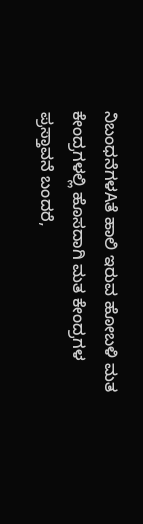ನಿಬಂಧನೆಗಳAತೆ ಹಾಲಿ ಇರುವ ಹೋಬಳಿ ಮತ ಕೇಂದ್ರಗಳಲ್ಲಿ ಹೊಸದಾಗಿ ಮತ ಕೇಂದ್ರಗಳ ಪ್ರಸ್ತಾವನೆ ಬಂದರೆ,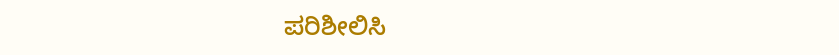ಪರಿಶೀಲಿಸಿ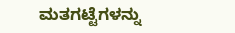ಮತಗಟ್ಟೆಗಳನ್ನು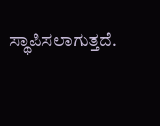ಸ್ಥಾಪಿಸಲಾಗುತ್ತದೆ.